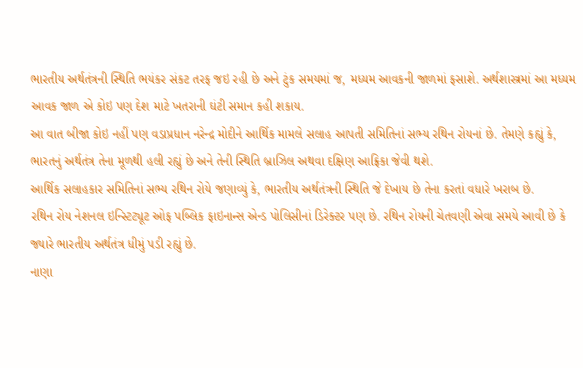ભારતીય અર્થતંત્રની સ્થિતિ ભયંકર સંકટ તરફ જઇ રહી છે અને ટુંક સમયમાં જ, મધ્યમ આવકની જાળમાં ફસાશે. અર્થશાસ્ત્રમાં આ મધ્યમ આવક જાળ એ કોઇ પણ દેશ માટે ખતરાની ઘંટી સમાન કહી શકાય.
આ વાત બીજા કોઇ નહીં પણ વડાપ્રધાન નરેન્દ્ર મોદીને આર્થિક મામલે સલાહ આપતી સમિતિનાં સભ્ય રથિન રોયનાં છે. તેમણે કહ્યું કે, ભારતનું અર્થતંત્ર તેના મૂળથી હલી રહ્યું છે અને તેની સ્થિતિ બ્રાઝિલ અથવા દક્ષિણ આફ્રિકા જેવી થશે.
આર્થિક સલાહકાર સમિતિનાં સભ્ય રથિન રોયે જણાવ્યું કે, ભારતીય અર્થતંત્રની સ્થિતિ જે દેખાય છે તેના કરતાં વધારે ખરાબ છે.
રથિન રોય નેશનલ ઇન્સ્ટિટ્યૂટ ઓફ પબ્લિક ફાઇનાન્સ એન્ડ પોલિસીનાં ડિરેક્ટર પણ છે. રથિન રોયની ચેતવણી એવા સમયે આવી છે કે જ્યારે ભારતીય અર્થતંત્ર ધીમું પડી રહ્યું છે.
નાણા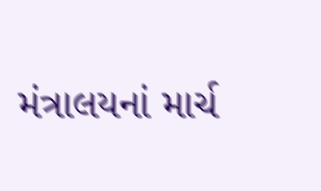મંત્રાલયનાં માર્ચ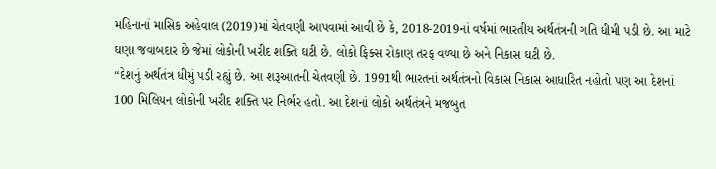મહિનાનાં માસિક અહેવાલ (2019)માં ચેતવણી આપવામાં આવી છે કે, 2018-2019નાં વર્ષમાં ભારતીય અર્થતંત્રની ગતિ ધીમી પડી છે. આ માટે ઘણા જવાબદાર છે જેમાં લોકોની ખરીદ શક્તિ ઘટી છે. લોકો ફિક્સ રોકાણ તરફ વળ્યા છે અને નિકાસ ઘટી છે.
“દેશનું અર્થતંત્ર ધીમું પડી રહ્યું છે. આ શરૂઆતની ચેતવણી છે. 1991થી ભારતનાં અર્થતંત્રનો વિકાસ નિકાસ આધારિત નહોતો પણ આ દેશનાં 100 મિલિયન લોકોની ખરીદ શક્તિ પર નિર્ભર હતો. આ દેશનાં લોકો અર્થતંત્રને મજબુત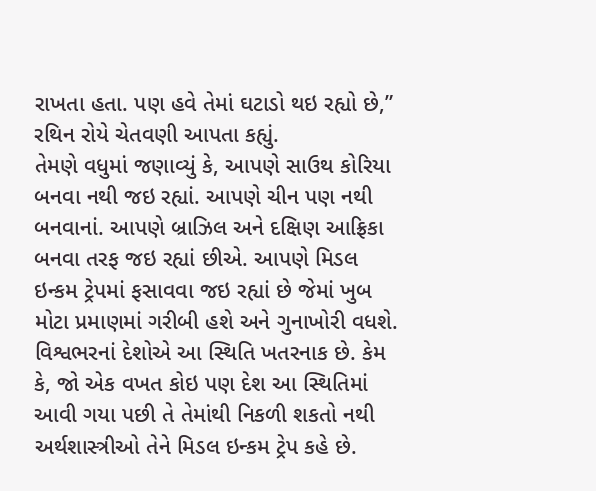રાખતા હતા. પણ હવે તેમાં ઘટાડો થઇ રહ્યો છે,” રથિન રોયે ચેતવણી આપતા કહ્યું.
તેમણે વધુમાં જણાવ્યું કે, આપણે સાઉથ કોરિયા બનવા નથી જઇ રહ્યાં. આપણે ચીન પણ નથી બનવાનાં. આપણે બ્રાઝિલ અને દક્ષિણ આફ્રિકા બનવા તરફ જઇ રહ્યાં છીએ. આપણે મિડલ ઇન્કમ ટ્રેપમાં ફસાવવા જઇ રહ્યાં છે જેમાં ખુબ મોટા પ્રમાણમાં ગરીબી હશે અને ગુનાખોરી વધશે.
વિશ્વભરનાં દેશોએ આ સ્થિતિ ખતરનાક છે. કેમ કે, જો એક વખત કોઇ પણ દેશ આ સ્થિતિમાં આવી ગયા પછી તે તેમાંથી નિકળી શકતો નથી અર્થશાસ્ત્રીઓ તેને મિડલ ઇન્કમ ટ્રેપ કહે છે.